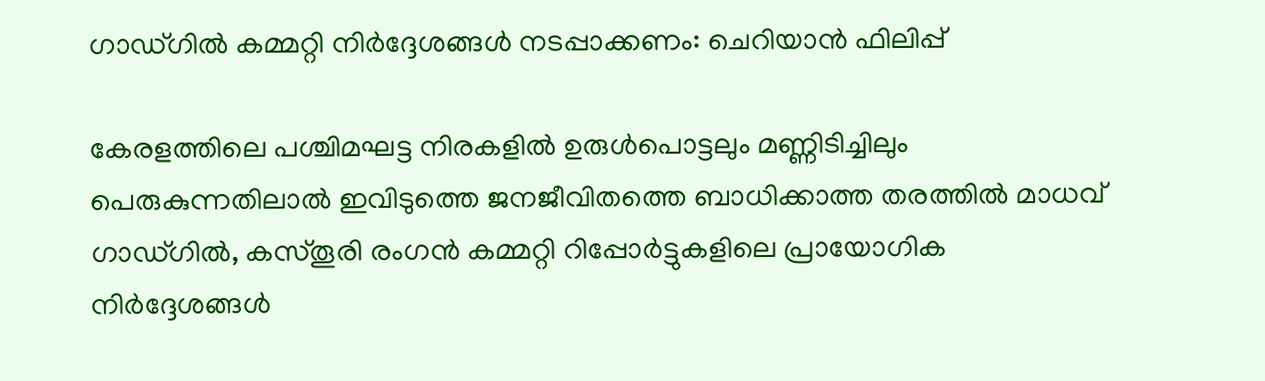ഗാഡ്ഗിൽ കമ്മറ്റി നിർദ്ദേശങ്ങൾ നടപ്പാക്കണം: ചെറിയാൻ ഫിലിപ്പ്

കേരളത്തിലെ പശ്ചിമഘട്ട നിരകളിൽ ഉരുൾപൊട്ടലും മണ്ണിടിച്ചിലും പെരുകുന്നതിലാൽ ഇവിടുത്തെ ജനജീവിതത്തെ ബാധിക്കാത്ത തരത്തിൽ മാധവ് ഗാഡ്ഗിൽ, കസ്തൂരി രംഗൻ കമ്മറ്റി റിപ്പോർട്ടുകളിലെ പ്രായോഗിക നിർദ്ദേശങ്ങൾ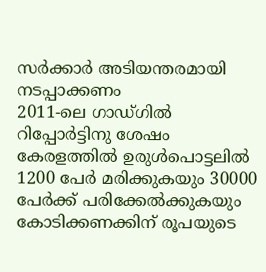സർക്കാർ അടിയന്തരമായി നടപ്പാക്കണം
2011-ലെ ഗാഡ്ഗിൽ റിപ്പോർട്ടിനു ശേഷം കേരളത്തിൽ ഉരുൾപൊട്ടലിൽ 1200 പേർ മരിക്കുകയും 30000 പേർക്ക് പരിക്കേൽക്കുകയും കോടിക്കണക്കിന് രൂപയുടെ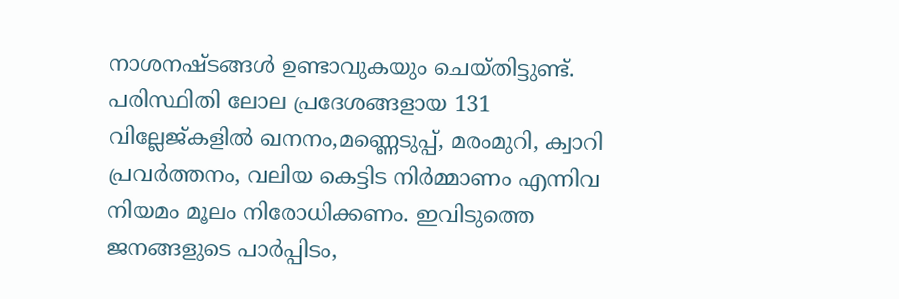നാശനഷ്ടങ്ങൾ ഉണ്ടാവുകയും ചെയ്തിട്ടുണ്ട്. പരിസ്ഥിതി ലോല പ്രദേശങ്ങളായ 131 വില്ലേജ്കളിൽ ഖനനം,മണ്ണെടുപ്പ്, മരംമുറി, ക്വാറി പ്രവർത്തനം, വലിയ കെട്ടിട നിർമ്മാണം എന്നിവ നിയമം മൂലം നിരോധിക്കണം. ഇവിടുത്തെ ജനങ്ങളുടെ പാർപ്പിടം,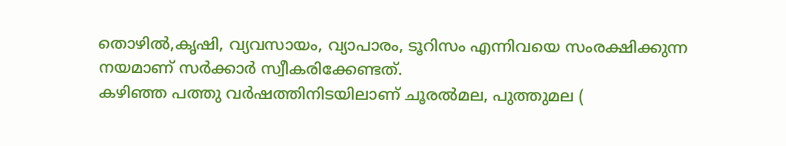തൊഴിൽ,കൃഷി, വ്യവസായം, വ്യാപാരം, ടൂറിസം എന്നിവയെ സംരക്ഷിക്കുന്ന നയമാണ് സർക്കാർ സ്വീകരിക്കേണ്ടത്.
കഴിഞ്ഞ പത്തു വർഷത്തിനിടയിലാണ് ചൂരൽമല, പുത്തുമല (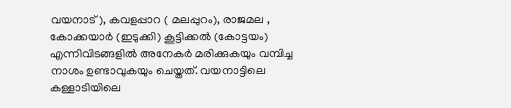വയനാട്), കവളപ്പാറ ( മലപ്പുറം), രാജമല , കോക്കയാർ (ഇടുക്കി) കൂട്ടിക്കൽ (കോട്ടയം) എന്നിവിടങ്ങളിൽ അനേകർ മരിക്കുകയും വമ്പിച്ച നാശം ഉണ്ടാവുകയും ചെയ്തത്. വയനാട്ടിലെ കള്ളാടിയിലെ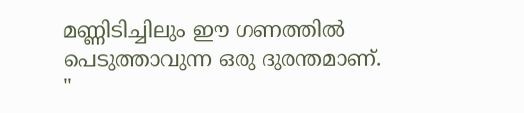മണ്ണിടിച്ചിലും ഈ ഗണത്തിൽ പെടുത്താവുന്ന ഒരു ദുരന്തമാണ്.
"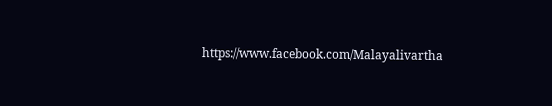https://www.facebook.com/Malayalivartha